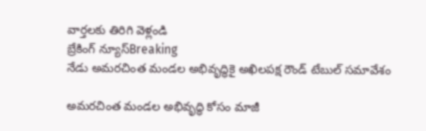వార్తలకు తిరిగి వెళ్లండి
బ్రేకింగ్ న్యూస్Breaking
నేడు అమరచింత మండల అభివృద్ధికై అఖిలపక్ష రౌండ్ టేబుల్ సమావేశం

అమరచింత మండల అభివృద్ధి కోసం మాజీ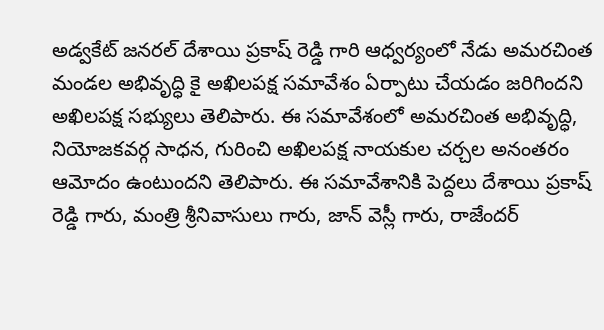అడ్వకేట్ జనరల్ దేశాయి ప్రకాష్ రెడ్డి గారి ఆధ్వర్యంలో నేడు అమరచింత మండల అభివృద్ధి కై అఖిలపక్ష సమావేశం ఏర్పాటు చేయడం జరిగిందని అఖిలపక్ష సభ్యులు తెలిపారు. ఈ సమావేశంలో అమరచింత అభివృద్ధి, నియోజకవర్గ సాధన, గురించి అఖిలపక్ష నాయకుల చర్చల అనంతరం ఆమోదం ఉంటుందని తెలిపారు. ఈ సమావేశానికి పెద్దలు దేశాయి ప్రకాష్ రెడ్డి గారు, మంత్రి శ్రీనివాసులు గారు, జాన్ వెస్లీ గారు, రాజేందర్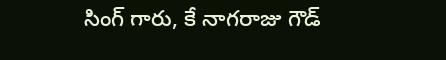సింగ్ గారు, కే నాగరాజు గౌడ్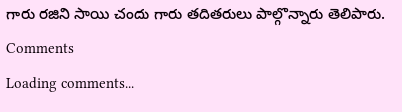గారు రజిని సాయి చందు గారు తదితరులు పాల్గొన్నారు తెలిపారు.
Comments
Loading comments...